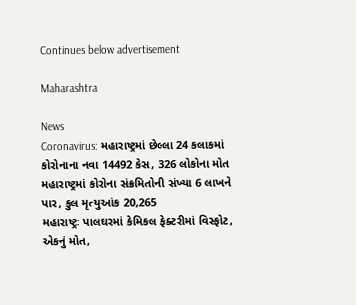Continues below advertisement

Maharashtra

News
Coronavirus: મહારાષ્ટ્રમાં છેલ્લા 24 કલાકમાં કોરોનાના નવા 14492 કેસ, 326 લોકોના મોત
મહારાષ્ટ્રમાં કોરોના સંક્રમિતોની સંખ્યા 6 લાખને પાર, કુલ મૃત્યુઆંક 20,265
મહારાષ્ટ્રઃ પાલઘરમાં કેમિકલ ફેક્ટરીમાં વિસ્ફોટ, એકનું મોત,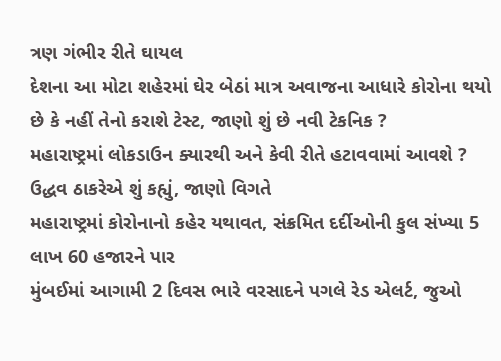ત્રણ ગંભીર રીતે ઘાયલ
દેશના આ મોટા શહેરમાં ઘેર બેઠાં માત્ર અવાજના આધારે કોરોના થયો છે કે નહીં તેનો કરાશે ટેસ્ટ, જાણો શું છે નવી ટેકનિક ?
મહારાષ્ટ્રમાં લોકડાઉન ક્યારથી અને કેવી રીતે હટાવવામાં આવશે ? ઉદ્ધવ ઠાકરેએ શું કહ્યું, જાણો વિગતે
મહારાષ્ટ્રમાં કોરોનાનો કહેર યથાવત, સંક્રમિત દર્દીઓની કુલ સંખ્યા 5 લાખ 60 હજારને પાર
મુંબઈમાં આગામી 2 દિવસ ભારે વરસાદને પગલે રેડ એલર્ટ, જુઓ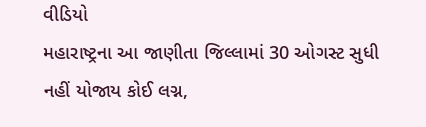વીડિયો
મહારાષ્ટ્રના આ જાણીતા જિલ્લામાં 30 ઓગસ્ટ સુધી નહીં યોજાય કોઈ લગ્ન,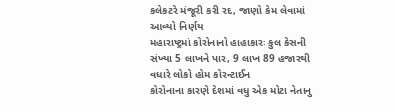કલેકટરે મંજૂરી કરી રદ, જાણો કેમ લેવામાં આવ્યો નિર્ણય
મહારાષ્ટ્રમાં કોરોનાનો હાહાકારઃ કુલ કેસની સંખ્યા 5 લાખને પાર, 9 લાખ 89 હજારથી વધારે લોકો હોમ કોરન્ટાઈન
કોરોનાના કારણે દેશમાં વધુ એક મોટા નેતાનુ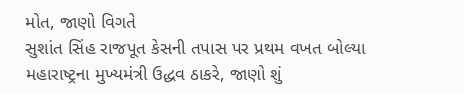મોત, જાણો વિગતે
સુશાંત સિંહ રાજપૂત કેસની તપાસ પર પ્રથમ વખત બોલ્યા મહારાષ્ટ્રના મુખ્યમંત્રી ઉદ્ધવ ઠાકરે, જાણો શું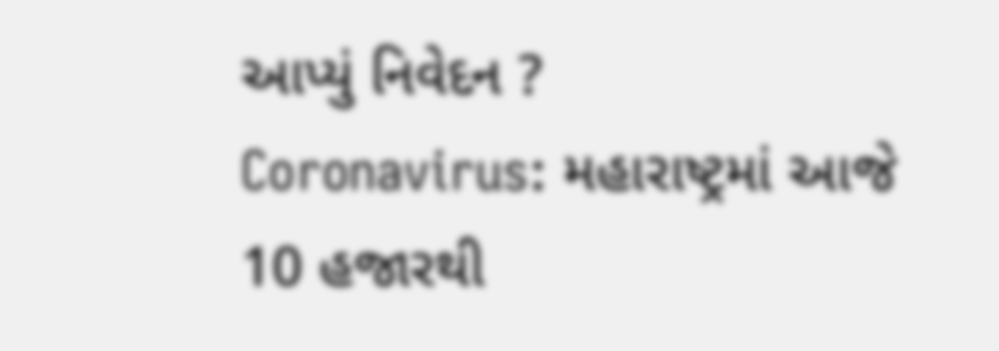આપ્યું નિવેદન ?
Coronavirus: મહારાષ્ટ્રમાં આજે 10 હજારથી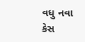વધુ નવા કેસ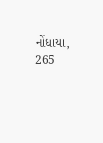નોંધાયા, 265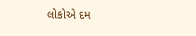લોકોએ દમ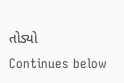તોડ્યો
Continues below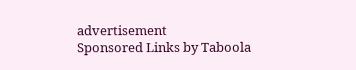advertisement
Sponsored Links by Taboola